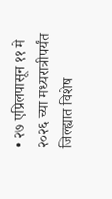• २७ एप्रिलपासून ११ मे २०२६ च्या मध्यरात्रीपर्यंत जिल्ह्यात विशेष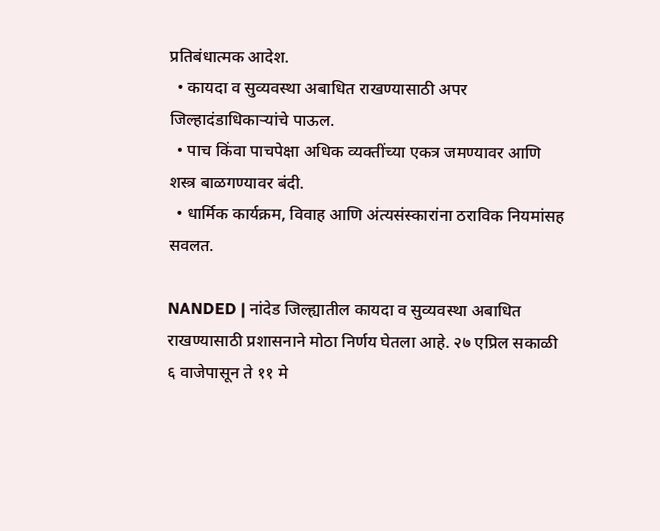प्रतिबंधात्मक आदेश.
  • कायदा व सुव्यवस्था अबाधित राखण्यासाठी अपर जिल्हादंडाधिकाऱ्यांचे पाऊल.
  • पाच किंवा पाचपेक्षा अधिक व्यक्तींच्या एकत्र जमण्यावर आणि शस्त्र बाळगण्यावर बंदी.
  • धार्मिक कार्यक्रम, विवाह आणि अंत्यसंस्कारांना ठराविक नियमांसह सवलत.

NANDED | नांदेड जिल्ह्यातील कायदा व सुव्यवस्था अबाधित राखण्यासाठी प्रशासनाने मोठा निर्णय घेतला आहे. २७ एप्रिल सकाळी ६ वाजेपासून ते ११ मे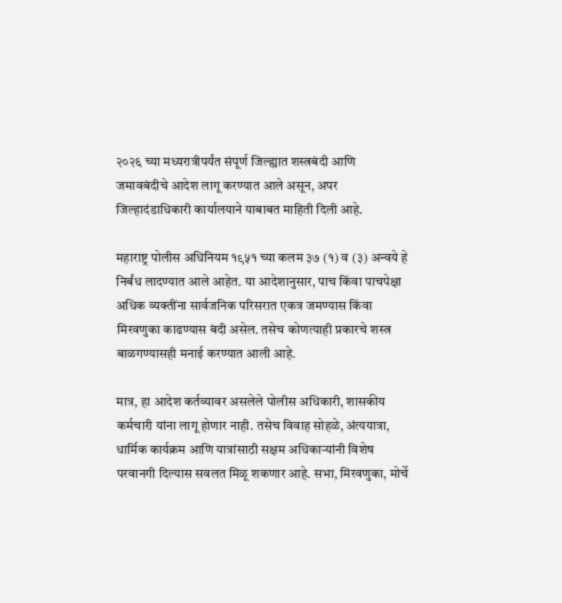२०२६ च्या मध्यरात्रीपर्यंत संपूर्ण जिल्ह्यात शस्त्रबंदी आणि जमावबंदीचे आदेश लागू करण्यात आले असून, अपर जिल्हादंडाधिकारी कार्यालयाने याबाबत माहिती दिली आहे.

महाराष्ट्र पोलीस अधिनियम १९५१ च्या कलम ३७ (१) व (३) अन्वये हे निर्बंध लादण्यात आले आहेत. या आदेशानुसार, पाच किंवा पाचपेक्षा अधिक व्यक्तींना सार्वजनिक परिसरात एकत्र जमण्यास किंवा मिरवणुका काढण्यास बंदी असेल. तसेच कोणत्याही प्रकारचे शस्त्र बाळगण्यासही मनाई करण्यात आली आहे.

मात्र, हा आदेश कर्तव्यावर असलेले पोलीस अधिकारी, शासकीय कर्मचारी यांना लागू होणार नाही. तसेच विवाह सोहळे, अंत्ययात्रा, धार्मिक कार्यक्रम आणि यात्रांसाठी सक्षम अधिकाऱ्यांनी विशेष परवानगी दिल्यास सवलत मिळू शकणार आहे. सभा, मिरवणुका, मोर्चे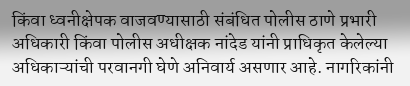किंवा ध्वनीक्षेपक वाजवण्यासाठी संबंधित पोलीस ठाणे प्रभारी अधिकारी किंवा पोलीस अधीक्षक नांदेड यांनी प्राधिकृत केलेल्या अधिकाऱ्यांची परवानगी घेणे अनिवार्य असणार आहे. नागरिकांनी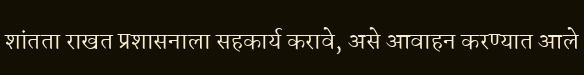शांतता राखत प्रशासनाला सहकार्य करावे, असे आवाहन करण्यात आले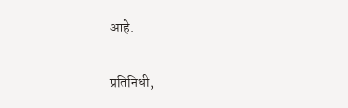आहे.

प्रतिनिधी,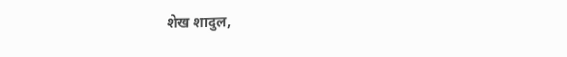शेख शादुल,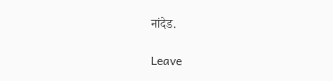नांदेड.

Leave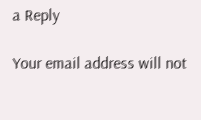a Reply

Your email address will not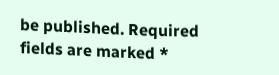be published. Required fields are marked *